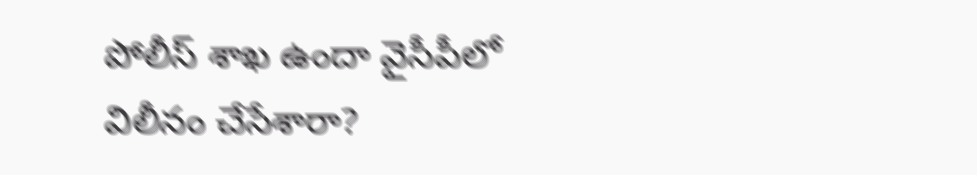పోలీస్ శాఖ ఉందా వైసీపీలో విలీనం చేసేశారా?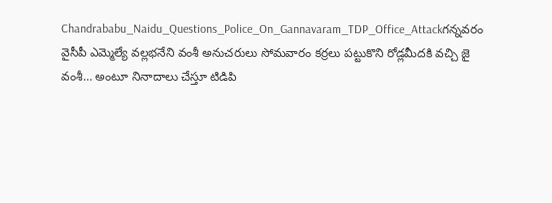Chandrababu_Naidu_Questions_Police_On_Gannavaram_TDP_Office_Attackగన్నవరం వైసీపీ ఎమ్మెల్యే వల్లభనేని వంశీ అనుచరులు సోమవారం కర్రలు పట్టుకొని రోడ్లమీదకి వచ్చి జై వంశీ… అంటూ నినాదాలు చేస్తూ టిడిపి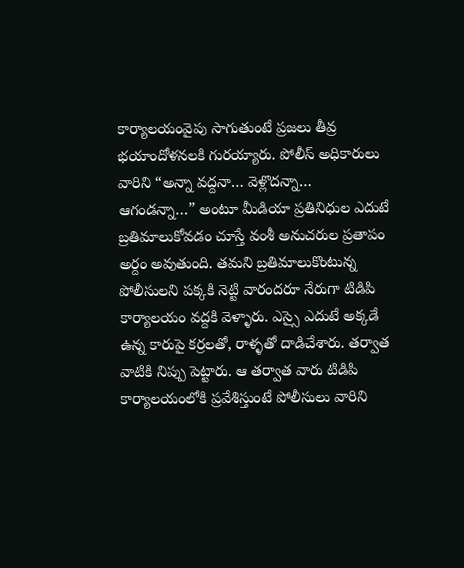కార్యాలయంవైపు సాగుతుంటే ప్రజలు తీవ్ర భయాందోళనలకి గురయ్యారు. పోలీస్ అధికారులు వారిని “అన్నా వద్దనా… వెళ్లొదన్నా… ఆగండన్నా…” అంటూ మీడియా ప్రతినిధుల ఎదుటే బ్రతిమాలుకోవడం చూస్తే వంశీ అనుచరుల ప్రతాపం అర్దం అవుతుంది. తమని బ్రతిమాలుకొంటున్న పోలీసులని పక్కకి నెట్టి వారందరూ నేరుగా టిడిపి కార్యాలయం వద్దకి వెళ్ళారు. ఎస్సై ఎదుటే అక్కడే ఉన్న కారుపై కర్రలతో, రాళ్ళతో దాడిచేశారు. తర్వాత వాటికి నిప్పు పెట్టారు. ఆ తర్వాత వారు టిడిపి కార్యాలయంలోకి ప్రవేశిస్తుంటే పోలీసులు వారిని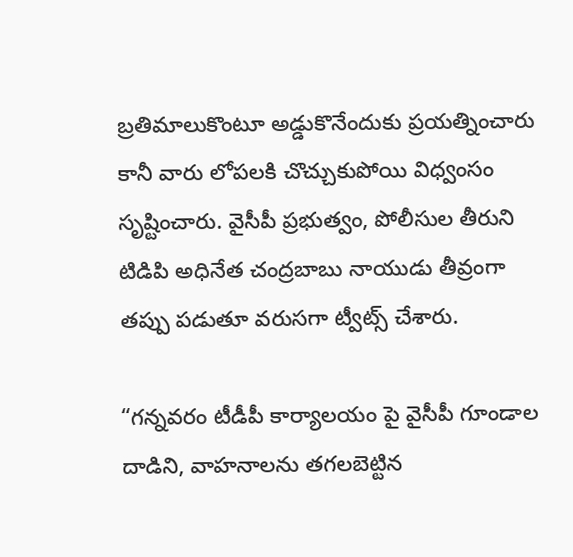బ్రతిమాలుకొంటూ అడ్డుకొనేందుకు ప్రయత్నించారు కానీ వారు లోపలకి చొచ్చుకుపోయి విధ్వంసం సృష్టించారు. వైసీపీ ప్రభుత్వం, పోలీసుల తీరుని టిడిపి అధినేత చంద్రబాబు నాయుడు తీవ్రంగా తప్పు పడుతూ వరుసగా ట్వీట్స్ చేశారు.

“గన్నవరం టీడీపీ కార్యాలయం పై వైసీపీ గూండాల దాడిని, వాహనాలను తగలబెట్టిన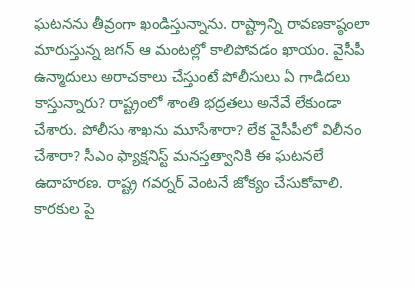ఘటనను తీవ్రంగా ఖండిస్తున్నాను. రాష్ట్రాన్ని రావణకాష్ఠంలా మారుస్తున్న జగన్ ఆ మంటల్లో కాలిపోవడం ఖాయం. వైసీపీ ఉన్మాదులు అరాచకాలు చేస్తుంటే పోలీసులు ఏ గాడిదలు కాస్తున్నారు? రాష్ట్రంలో శాంతి భద్రతలు అనేవే లేకుండా చేశారు. పోలీసు శాఖను మూసేశారా? లేక వైసీపీలో విలీనం చేశారా? సీఎం ఫ్యాక్షనిస్ట్ మనస్తత్వానికి ఈ ఘటనలే ఉదాహరణ. రాష్ట్ర గవర్నర్ వెంటనే జోక్యం చేసుకోవాలి. కారకుల పై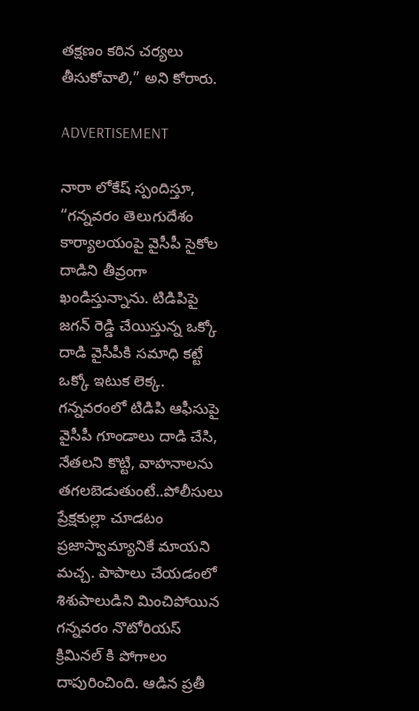తక్షణం కఠిన చర్యలు తీసుకోవాలి,” అని కోరారు.

ADVERTISEMENT

నారా లోకేష్‌ స్పందిస్తూ, “గన్న‌వ‌రం తెలుగుదేశం కార్యాల‌యంపై వైసీపీ సైకోల దాడిని తీవ్రంగా ఖండిస్తున్నాను. టిడిపిపై జ‌గ‌న్ రెడ్డి చేయిస్తున్న ఒక్కో దాడి వైసీపీకి స‌మాధి క‌ట్టే ఒక్కో ఇటుక లెక్క‌. గ‌న్న‌వ‌రంలో టిడిపి ఆఫీసుపై వైసీపీ గూండాలు దాడి చేసి, నేత‌ల‌ని కొట్టి, వాహ‌నాల‌ను త‌గ‌ల‌బెడుతుంటే..పోలీసులు ప్రేక్ష‌కుల్లా చూడ‌టం ప్ర‌జాస్వామ్యానికే మాయ‌ని మ‌చ్చ‌. పాపాలు చేయ‌డంలో శిశుపాలుడిని మించిపోయిన గ‌న్న‌వ‌రం నొటోరియ‌స్ క్రిమిన‌ల్ కి పోగాలం దాపురించింది. ఆడిన ప్ర‌తీ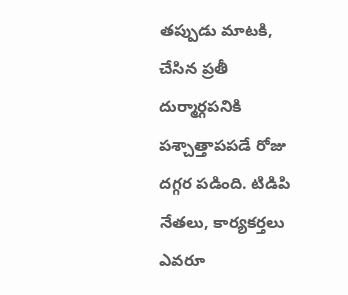త‌ప్పుడు మాట‌కి, చేసిన ప్ర‌తీ దుర్మార్గప‌నికి ప‌శ్చాత్తాపప‌డే రోజు ద‌గ్గ‌ర ప‌డింది. టిడిపి నేత‌లు, కార్య‌క‌ర్త‌లు ఎవ‌రూ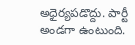అధైర్య‌ప‌డొద్దు. పార్టీ అండ‌గా ఉంటుంది.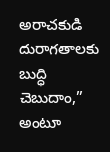అరాచ‌కుడి దురాగ‌తాల‌కు బుద్ధి చెబుదాం,” అంటూ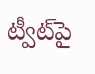ట్వీట్‌పై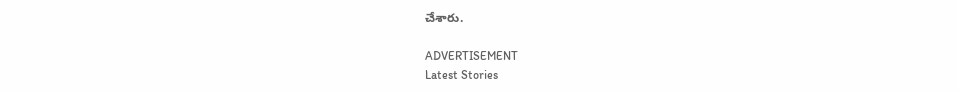చేశారు.

ADVERTISEMENT
Latest Stories